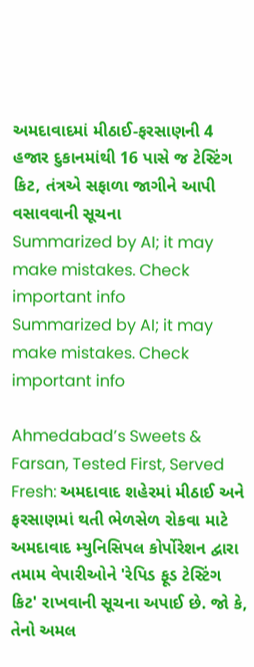અમદાવાદમાં મીઠાઈ-ફરસાણની 4 હજાર દુકાનમાંથી 16 પાસે જ ટેસ્ટિંગ કિટ, તંત્રએ સફાળા જાગીને આપી વસાવવાની સૂચના
Summarized by AI; it may make mistakes. Check important info
Summarized by AI; it may make mistakes. Check important info

Ahmedabad’s Sweets & Farsan, Tested First, Served Fresh: અમદાવાદ શહેરમાં મીઠાઈ અને ફરસાણમાં થતી ભેળસેળ રોકવા માટે અમદાવાદ મ્યુનિસિપલ કોર્પોરેશન દ્વારા તમામ વેપારીઓને 'રેપિડ ફૂડ ટેસ્ટિંગ કિટ' રાખવાની સૂચના અપાઈ છે. જો કે, તેનો અમલ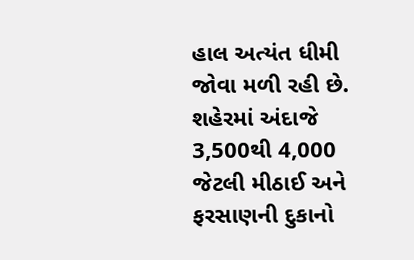હાલ અત્યંત ધીમી જોવા મળી રહી છે. શહેરમાં અંદાજે 3,500થી 4,000 જેટલી મીઠાઈ અને ફરસાણની દુકાનો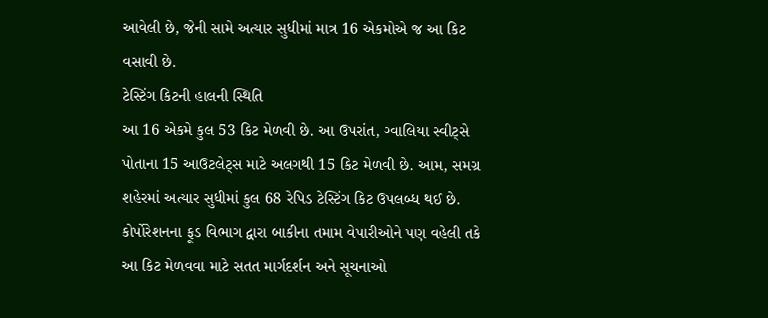આવેલી છે, જેની સામે અત્યાર સુધીમાં માત્ર 16 એકમોએ જ આ કિટ વસાવી છે.
ટેસ્ટિંગ કિટની હાલની સ્થિતિ
આ 16 એકમે કુલ 53 કિટ મેળવી છે. આ ઉપરાંત, ગ્વાલિયા સ્વીટ્સે પોતાના 15 આઉટલેટ્સ માટે અલગથી 15 કિટ મેળવી છે. આમ, સમગ્ર શહેરમાં અત્યાર સુધીમાં કુલ 68 રેપિડ ટેસ્ટિંગ કિટ ઉપલબ્ધ થઈ છે. કોર્પોરેશનના ફૂડ વિભાગ દ્વારા બાકીના તમામ વેપારીઓને પણ વહેલી તકે આ કિટ મેળવવા માટે સતત માર્ગદર્શન અને સૂચનાઓ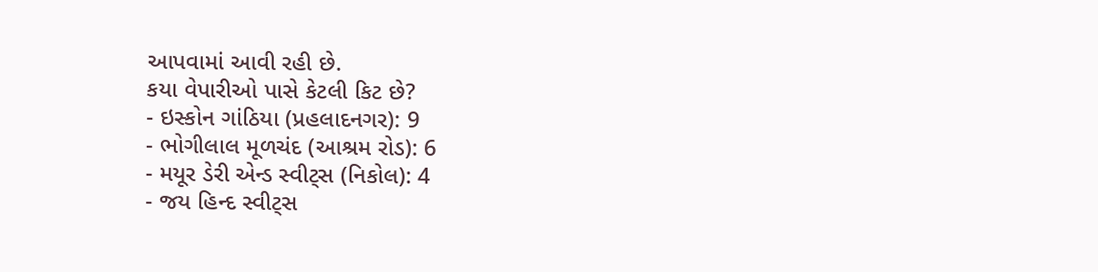આપવામાં આવી રહી છે.
કયા વેપારીઓ પાસે કેટલી કિટ છે?
- ઇસ્કોન ગાંઠિયા (પ્રહલાદનગર): 9
- ભોગીલાલ મૂળચંદ (આશ્રમ રોડ): 6
- મયૂર ડેરી એન્ડ સ્વીટ્સ (નિકોલ): 4
- જય હિન્દ સ્વીટ્સ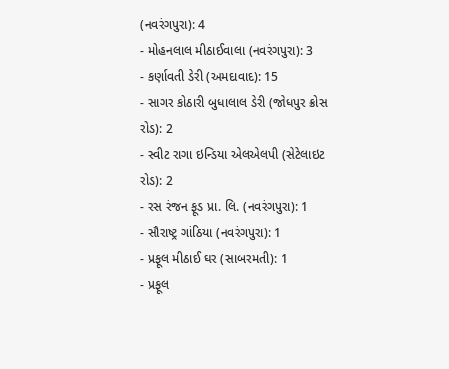(નવરંગપુરા): 4
- મોહનલાલ મીઠાઈવાલા (નવરંગપુરા): 3
- કર્ણાવતી ડેરી (અમદાવાદ): 15
- સાગર કોઠારી બુધાલાલ ડેરી (જોધપુર ક્રોસ રોડ): 2
- સ્વીટ રાગા ઇન્ડિયા એલએલપી (સેટેલાઇટ રોડ): 2
- રસ રંજન ફૂડ પ્રા. લિ. (નવરંગપુરા): 1
- સૌરાષ્ટ્ર ગાંઠિયા (નવરંગપુરા): 1
- પ્રફૂલ મીઠાઈ ઘર (સાબરમતી): 1
- પ્રફૂલ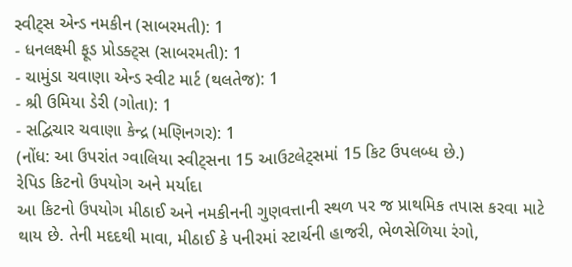સ્વીટ્સ એન્ડ નમકીન (સાબરમતી): 1
- ધનલક્ષ્મી ફૂડ પ્રોડક્ટ્સ (સાબરમતી): 1
- ચામુંડા ચવાણા એન્ડ સ્વીટ માર્ટ (થલતેજ): 1
- શ્રી ઉમિયા ડેરી (ગોતા): 1
- સદ્વિચાર ચવાણા કેન્દ્ર (મણિનગર): 1
(નોંધ: આ ઉપરાંત ગ્વાલિયા સ્વીટ્સના 15 આઉટલેટ્સમાં 15 કિટ ઉપલબ્ધ છે.)
રેપિડ કિટનો ઉપયોગ અને મર્યાદા
આ કિટનો ઉપયોગ મીઠાઈ અને નમકીનની ગુણવત્તાની સ્થળ પર જ પ્રાથમિક તપાસ કરવા માટે થાય છે. તેની મદદથી માવા, મીઠાઈ કે પનીરમાં સ્ટાર્ચની હાજરી, ભેળસેળિયા રંગો,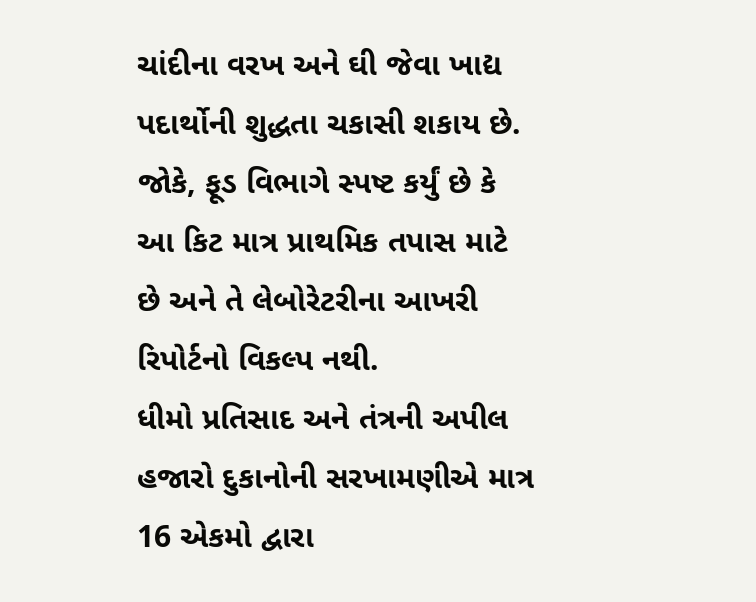ચાંદીના વરખ અને ઘી જેવા ખાદ્ય પદાર્થોની શુદ્ધતા ચકાસી શકાય છે. જોકે, ફૂડ વિભાગે સ્પષ્ટ કર્યું છે કે આ કિટ માત્ર પ્રાથમિક તપાસ માટે છે અને તે લેબોરેટરીના આખરી રિપોર્ટનો વિકલ્પ નથી.
ધીમો પ્રતિસાદ અને તંત્રની અપીલ
હજારો દુકાનોની સરખામણીએ માત્ર 16 એકમો દ્વારા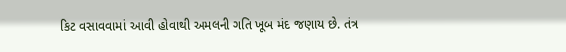કિટ વસાવવામાં આવી હોવાથી અમલની ગતિ ખૂબ મંદ જણાય છે. તંત્ર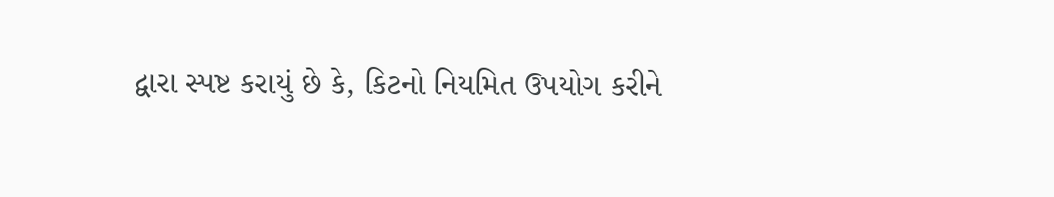દ્વારા સ્પષ્ટ કરાયું છે કે, કિટનો નિયમિત ઉપયોગ કરીને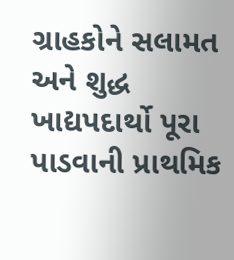ગ્રાહકોને સલામત અને શુદ્ધ ખાદ્યપદાર્થો પૂરા પાડવાની પ્રાથમિક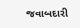જવાબદારી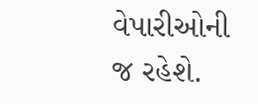વેપારીઓની જ રહેશે.